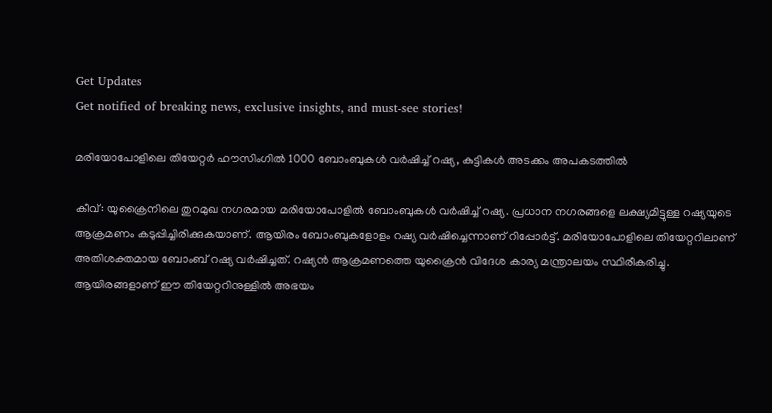Get Updates
Get notified of breaking news, exclusive insights, and must-see stories!

മരിയോപോളിലെ തിയേറ്റര്‍ ഹൗസിംഗില്‍ 1000 ബോംബുകള്‍ വര്‍ഷിച്ച് റഷ്യ, കുട്ടികള്‍ അടക്കം അപകടത്തില്‍

കീവ്: യുക്രൈനിലെ തുറമുഖ നഗരമായ മരിയോപോളില്‍ ബോംബുകള്‍ വര്‍ഷിച്ച് റഷ്യ. പ്രധാന നഗരങ്ങളെ ലക്ഷ്യമിട്ടുള്ള റഷ്യയുടെ ആക്രമണം കടുപ്പിച്ചിരിക്കുകയാണ്. ആയിരം ബോംബുകളോളം റഷ്യ വര്‍ഷിച്ചെന്നാണ് റിപ്പോര്‍ട്ട്. മരിയോപോളിലെ തിയേറ്ററിലാണ് അതിശക്തമായ ബോംബ് റഷ്യ വര്‍ഷിച്ചത്. റഷ്യന്‍ ആക്രമണത്തെ യുക്രൈന്‍ വിദേശ കാര്യ മന്ത്രാലയം സ്ഥിരീകരിച്ചു. ആയിരങ്ങളാണ് ഈ തിയേറ്ററിനുള്ളില്‍ അഭയം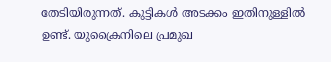തേടിയിരുന്നത്. കുട്ടികള്‍ അടക്കം ഇതിനുള്ളില്‍ ഉണ്ട്. യുക്രൈനിലെ പ്രമുഖ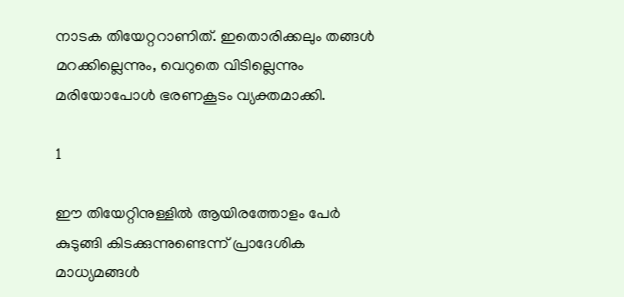നാടക തിയേറ്ററാണിത്. ഇതൊരിക്കലും തങ്ങള്‍ മറക്കില്ലെന്നും, വെറുതെ വിടില്ലെന്നും മരിയോപോള്‍ ഭരണകൂടം വ്യക്തമാക്കി.

1

ഈ തിയേറ്റിനുള്ളില്‍ ആയിരത്തോളം പേര്‍ കുടുങ്ങി കിടക്കുന്നുണ്ടെന്ന് പ്രാദേശിക മാധ്യമങ്ങള്‍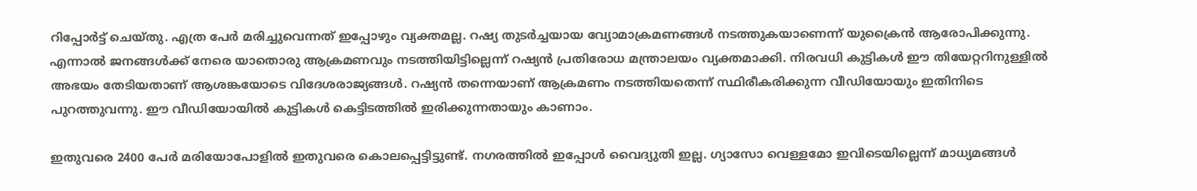റിപ്പോര്‍ട്ട് ചെയ്തു. എത്ര പേര്‍ മരിച്ചുവെന്നത് ഇപ്പോഴും വ്യക്തമല്ല. റഷ്യ തുടര്‍ച്ചയായ വ്യോമാക്രമണങ്ങള്‍ നടത്തുകയാണെന്ന് യുക്രൈന്‍ ആരോപിക്കുന്നു. എന്നാല്‍ ജനങ്ങള്‍ക്ക് നേരെ യാതൊരു ആക്രമണവും നടത്തിയിട്ടില്ലെന്ന് റഷ്യന്‍ പ്രതിരോധ മന്ത്രാലയം വ്യക്തമാക്കി. നിരവധി കുട്ടികള്‍ ഈ തിയേറ്ററിനുള്ളില്‍ അഭയം തേടിയതാണ് ആശങ്കയോടെ വിദേശരാജ്യങ്ങള്‍. റഷ്യന്‍ തന്നെയാണ് ആക്രമണം നടത്തിയതെന്ന് സ്ഥിരീകരിക്കുന്ന വീഡിയോയും ഇതിനിടെ പുറത്തുവന്നു. ഈ വീഡിയോയില്‍ കുട്ടികള്‍ കെട്ടിടത്തില്‍ ഇരിക്കുന്നതായും കാണാം.

ഇതുവരെ 2400 പേര്‍ മരിയോപോളില്‍ ഇതുവരെ കൊലപ്പെട്ടിട്ടുണ്ട്. നഗരത്തില്‍ ഇപ്പോള്‍ വൈദ്യുതി ഇല്ല. ഗ്യാസോ വെള്ളമോ ഇവിടെയില്ലെന്ന് മാധ്യമങ്ങള്‍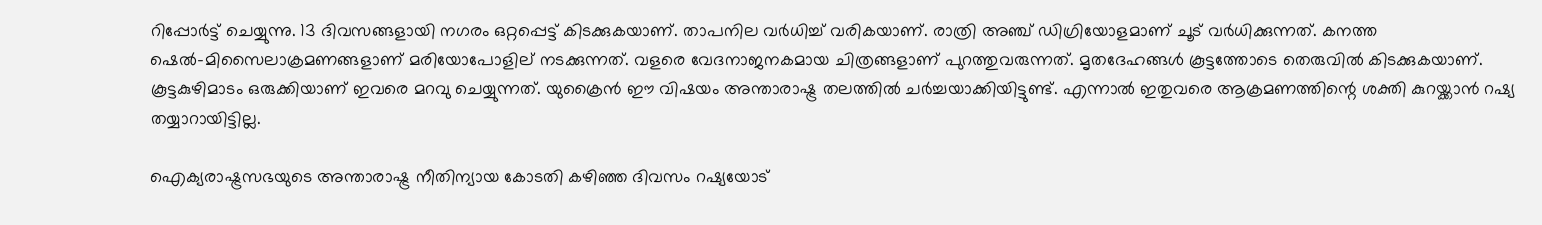റിപ്പോര്‍ട്ട് ചെയ്യുന്നു. 13 ദിവസങ്ങളായി നഗരം ഒറ്റപ്പെട്ട് കിടക്കുകയാണ്. താപനില വര്‍ധിച്ച് വരികയാണ്. രാത്രി അഞ്ച് ഡിഗ്രിയോളമാണ് ചൂട് വര്‍ധിക്കുന്നത്. കനത്ത ഷെല്‍-മിസൈലാക്രമണങ്ങളാണ് മരിയോപോളില് നടക്കുന്നത്. വളരെ വേദനാജനകമായ ചിത്രങ്ങളാണ് പുറത്തുവരുന്നത്. മൃതദേഹങ്ങള്‍ കൂട്ടത്തോടെ തെരുവില്‍ കിടക്കുകയാണ്. കൂട്ടകുഴിമാടം ഒരുക്കിയാണ് ഇവരെ മറവു ചെയ്യുന്നത്. യുക്രൈന്‍ ഈ വിഷയം അന്താരാഷ്ട്ര തലത്തില്‍ ചര്‍ച്ചയാക്കിയിട്ടുണ്ട്. എന്നാല്‍ ഇതുവരെ ആക്രമണത്തിന്റെ ശക്തി കുറയ്ക്കാന്‍ റഷ്യ തയ്യാറായിട്ടില്ല.

ഐക്യരാഷ്ട്രസഭയുടെ അന്താരാഷ്ട്ര നീതിന്യായ കോടതി കഴിഞ്ഞ ദിവസം റഷ്യയോട്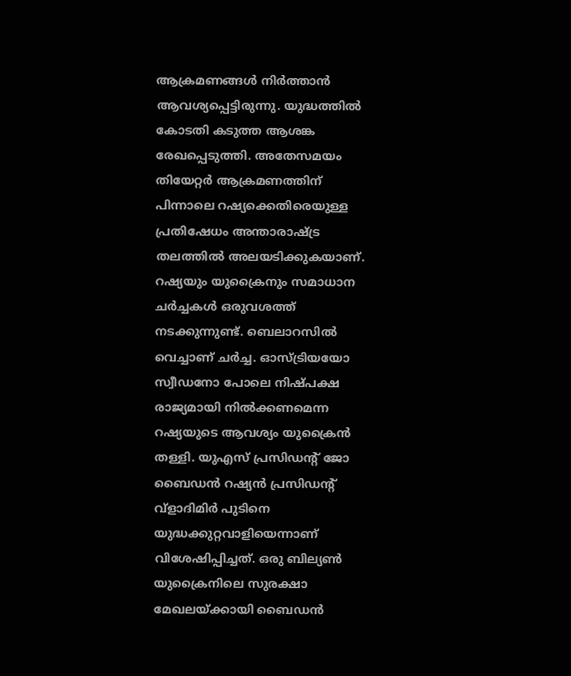ആക്രമണങ്ങള്‍ നിര്‍ത്താന്‍ ആവശ്യപ്പെട്ടിരുന്നു. യുദ്ധത്തില്‍ കോടതി കടുത്ത ആശങ്ക രേഖപ്പെടുത്തി. അതേസമയം തിയേറ്റര്‍ ആക്രമണത്തിന് പിന്നാലെ റഷ്യക്കെതിരെയുള്ള പ്രതിഷേധം അന്താരാഷ്ട്ര തലത്തില്‍ അലയടിക്കുകയാണ്. റഷ്യയും യുക്രൈനും സമാധാന ചര്‍ച്ചകള്‍ ഒരുവശത്ത് നടക്കുന്നുണ്ട്. ബെലാറസില്‍ വെച്ചാണ് ചര്‍ച്ച. ഓസ്ട്രിയയോ സ്വീഡനോ പോലെ നിഷ്പക്ഷ രാജ്യമായി നില്‍ക്കണമെന്ന റഷ്യയുടെ ആവശ്യം യുക്രൈന്‍ തള്ളി. യുഎസ് പ്രസിഡന്റ് ജോ ബൈഡന്‍ റഷ്യന്‍ പ്രസിഡന്റ് വ്‌ളാദിമിര്‍ പുടിനെ യുദ്ധക്കുറ്റവാളിയെന്നാണ് വിശേഷിപ്പിച്ചത്. ഒരു ബില്യണ്‍ യുക്രൈനിലെ സുരക്ഷാ മേഖലയ്ക്കായി ബൈഡന്‍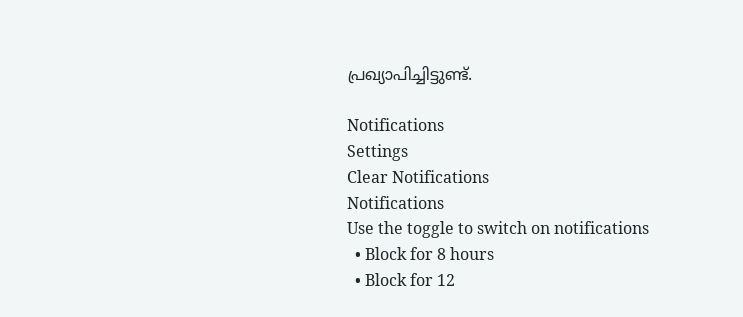പ്രഖ്യാപിച്ചിട്ടുണ്ട്.

Notifications
Settings
Clear Notifications
Notifications
Use the toggle to switch on notifications
  • Block for 8 hours
  • Block for 12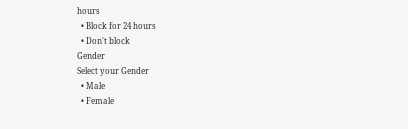hours
  • Block for 24 hours
  • Don't block
Gender
Select your Gender
  • Male
  • Female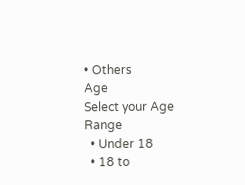• Others
Age
Select your Age Range
  • Under 18
  • 18 to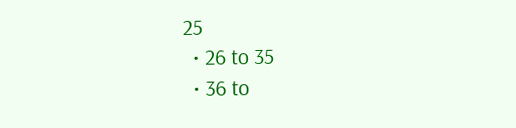25
  • 26 to 35
  • 36 to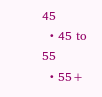45
  • 45 to 55
  • 55+